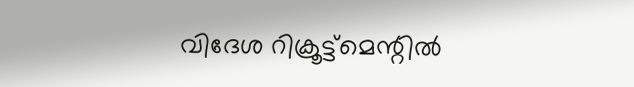വിദേശ റിക്രൂട്ട്‌മെന്റില്‍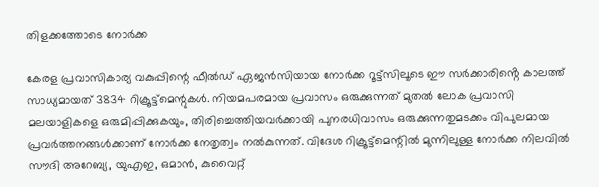തിളക്കത്തോടെ നോര്‍ക്ക

കേരള പ്രവാസികാര്യ വകുപ്പിന്റെ ഫീൽഡ് ഏജൻസിയായ നോർക്ക റൂട്ട്‌സിലൂടെ ഈ സർക്കാരിൻ്റെ കാലത്ത് സാധ്യമായത് 3834 റിക്രൂട്ട്‌മെന്റുകൾ. നിയമപരമായ പ്രവാസം ഒരുക്കുന്നത് മുതൽ ലോക പ്രവാസി മലയാളികളെ ഒരുമിപ്പിക്കുകയും, തിരിച്ചെത്തിയവർക്കായി പുനരധിവാസം ഒരുക്കുന്നതുമടക്കം വിപുലമായ പ്രവർത്തനങ്ങൾക്കാണ് നോർക്ക നേതൃത്വം നൽകുന്നത്. വിദേശ റിക്രൂട്ട്‌മെന്റിൽ മുന്നിലുള്ള നോർക്ക നിലവിൽ സൗദി അറേബ്യ, യുഎഇ, ഒമാൻ, കുവൈറ്റ്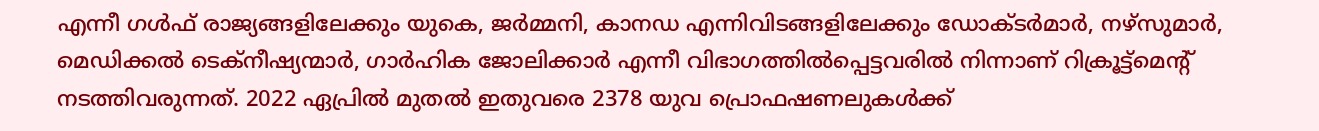എന്നീ ഗൾഫ് രാജ്യങ്ങളിലേക്കും യുകെ, ജർമ്മനി, കാനഡ എന്നിവിടങ്ങളിലേക്കും ഡോക്ടർമാർ, നഴ്‌സുമാർ, മെഡിക്കൽ ടെക്‌നീഷ്യന്മാർ, ഗാർഹിക ജോലിക്കാർ എന്നീ വിഭാഗത്തിൽപ്പെട്ടവരിൽ നിന്നാണ് റിക്രൂട്ട്മെന്റ് നടത്തിവരുന്നത്. 2022 ഏപ്രിൽ മുതൽ ഇതുവരെ 2378 യുവ പ്രൊഫഷണലുകൾക്ക്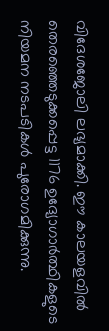വിദേശജോലി ലഭ്യമാക്കി. ഈ കാലയളവിൽ തെരഞ്ഞെടുക്കപ്പെട്ട 1176 ഉദ്യോഗാർത്ഥികളുടെ നിയമന നടപടികൾ പുരോഗമിക്കുന്നു.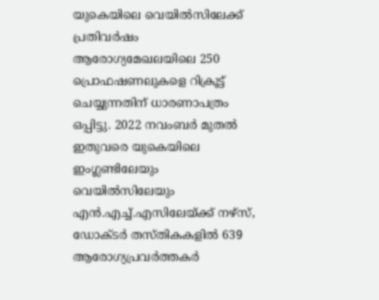യുകെയിലെ വെയിൽസിലേക്ക് പ്രതിവർഷം ആരോഗ്യമേഖലയിലെ 250 പ്രൊഫഷണലുകളെ റിക്രൂട്ട് ചെയ്യുന്നതിന് ധാരണാപത്രം ഒപ്പിട്ടു. 2022 നവംബർ മുതൽ ഇതുവരെ യുകെയിലെ ഇംഗ്ലണ്ടിലേയും വെയിൽസിലേയും എൻ.എച്ച്.എസിലേയ്ക്ക് നഴ്‌സ്, ഡോക്ടർ തസ്തികകളിൽ 639 ആരോഗ്യപ്രവർത്തകർ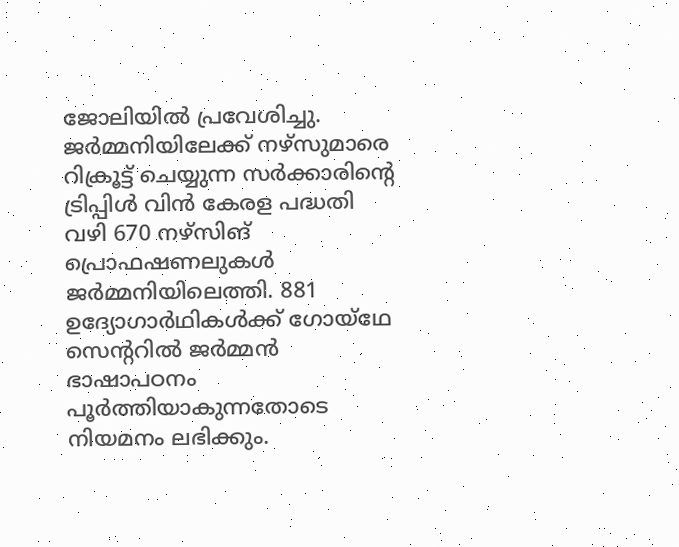ജോലിയിൽ പ്രവേശിച്ചു. ജർമ്മനിയിലേക്ക് നഴ്സുമാരെ റിക്രൂട്ട് ചെയ്യുന്ന സർക്കാരിന്റെ ട്രിപ്പിൾ വിൻ കേരള പദ്ധതി വഴി 670 നഴ്സിങ് പ്രൊഫഷണലുകൾ ജർമ്മനിയിലെത്തി. 881 ഉദ്യോഗാർഥികൾക്ക് ഗോയ്‌ഥേ സെന്ററിൽ ജർമ്മൻ ഭാഷാപഠനം പൂർത്തിയാകുന്നതോടെ നിയമനം ലഭിക്കും.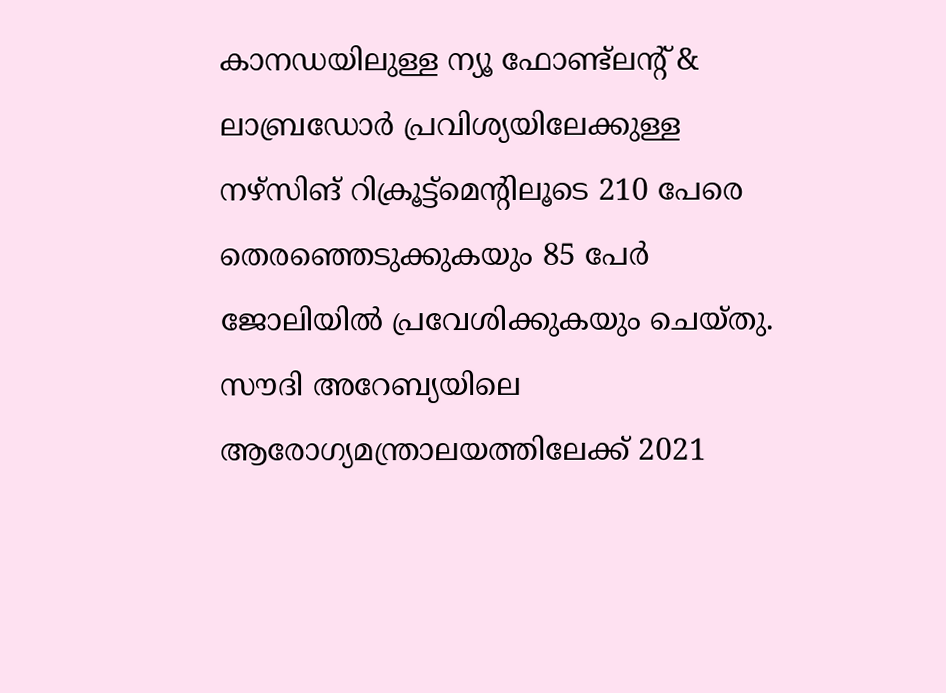കാനഡയിലുള്ള ന്യൂ ഫോണ്ട്‌ലന്റ് & ലാബ്രഡോർ പ്രവിശ്യയിലേക്കുള്ള നഴ്‌സിങ് റിക്രൂട്ട്‌മെന്റിലൂടെ 210 പേരെ തെരഞ്ഞെടുക്കുകയും 85 പേർ ജോലിയിൽ പ്രവേശിക്കുകയും ചെയ്തു. സൗദി അറേബ്യയിലെ ആരോഗ്യമന്ത്രാലയത്തിലേക്ക് 2021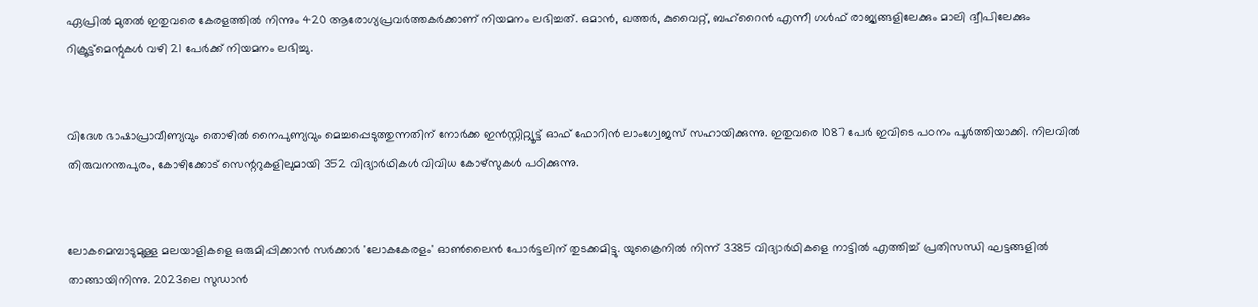ഏപ്രിൽ മുതൽ ഇതുവരെ കേരളത്തിൽ നിന്നും 420 ആരോഗ്യപ്രവർത്തകർക്കാണ് നിയമനം ലഭിച്ചത്. ഒമാൻ, ഖത്തർ, കുവൈറ്റ്, ബഹ്റൈൻ എന്നീ ഗൾഫ് രാജ്യങ്ങളിലേക്കും മാലി ദ്വീപിലേക്കും റിക്രൂട്ട്‌മെന്റുകൾ വഴി 21 പേർക്ക് നിയമനം ലഭിച്ചു.


വിദേശ ഭാഷാപ്രാവീണ്യവും തൊഴിൽ നൈപുണ്യവും മെച്ചപ്പെടുത്തുന്നതിന് നോർക്ക ഇൻസ്റ്റിറ്റ്യൂട്ട് ഓഫ് ഫോറിൻ ലാംഗ്വേജസ് സഹായിക്കുന്നു. ഇതുവരെ 1087 പേർ ഇവിടെ പഠനം പൂർത്തിയാക്കി. നിലവിൽ തിരുവനന്തപുരം, കോഴിക്കോട് സെന്ററുകളിലുമായി 352 വിദ്യാർഥികൾ വിവിധ കോഴ്സുകൾ പഠിക്കുന്നു.


ലോകമെമ്പാടുമുള്ള മലയാളികളെ ഒരുമിപ്പിക്കാൻ സർക്കാർ 'ലോകകേരളം' ഓൺലൈൻ പോർട്ടലിന് തുടക്കമിട്ടു. യുക്രൈനിൽ നിന്ന് 3385 വിദ്യാർഥികളെ നാട്ടിൽ എത്തിച്ച് പ്രതിസന്ധി ഘട്ടങ്ങളിൽ താങ്ങായിനിന്നു. 2023ലെ സുഡാൻ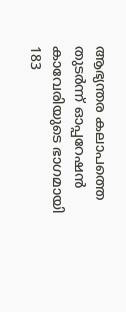ആഭ്യന്തര കലാപത്തെ തുടർന്ന് ഓപ്പറേഷൻ കാവേരിയുടെ ഭാഗമായി 183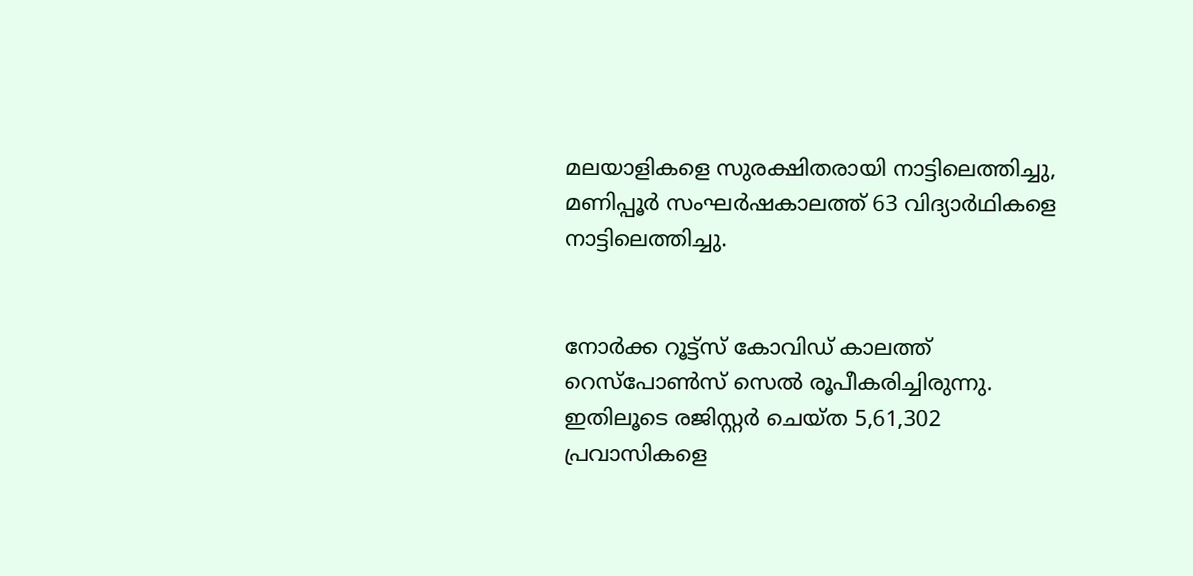മലയാളികളെ സുരക്ഷിതരായി നാട്ടിലെത്തിച്ചു, മണിപ്പൂർ സംഘർഷകാലത്ത് 63 വിദ്യാർഥികളെ നാട്ടിലെത്തിച്ചു.


നോർക്ക റൂട്ട്സ് കോവിഡ് കാലത്ത് റെസ്‌പോൺസ് സെൽ രൂപീകരിച്ചിരുന്നു. ഇതിലൂടെ രജിസ്റ്റർ ചെയ്ത 5,61,302 പ്രവാസികളെ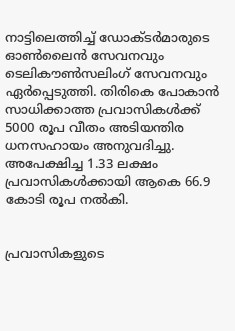നാട്ടിലെത്തിച്ച് ഡോക്ടർമാരുടെ ഓൺലൈൻ സേവനവും ടെലികൗൺസലിംഗ് സേവനവും ഏർപ്പെടുത്തി. തിരികെ പോകാൻ സാധിക്കാത്ത പ്രവാസികൾക്ക് 5000 രൂപ വീതം അടിയന്തിര ധനസഹായം അനുവദിച്ചു. അപേക്ഷിച്ച 1.33 ലക്ഷം പ്രവാസികൾക്കായി ആകെ 66.9 കോടി രൂപ നൽകി.


പ്രവാസികളുടെ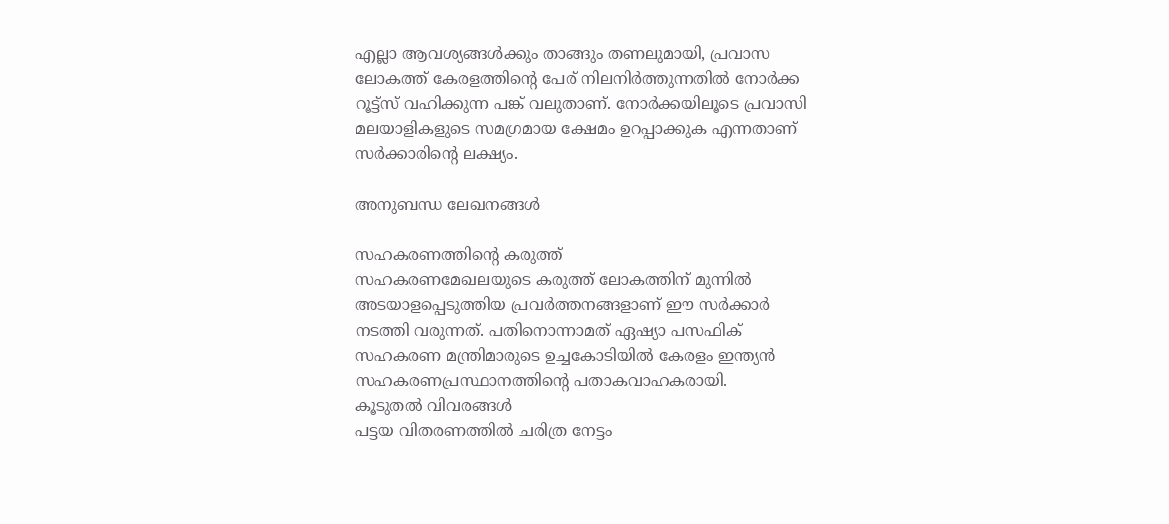എല്ലാ ആവശ്യങ്ങൾക്കും താങ്ങും തണലുമായി, പ്രവാസ ലോകത്ത് കേരളത്തിന്റെ പേര് നിലനിർത്തുന്നതിൽ നോർക്ക റൂട്ട്സ് വഹിക്കുന്ന പങ്ക് വലുതാണ്. നോർക്കയിലൂടെ പ്രവാസി മലയാളികളുടെ സമഗ്രമായ ക്ഷേമം ഉറപ്പാക്കുക എന്നതാണ് സർക്കാരിന്റെ ലക്ഷ്യം.

അനുബന്ധ ലേഖനങ്ങൾ

സഹകരണത്തിന്റെ കരുത്ത്‌
സഹകരണമേഖലയുടെ കരുത്ത് ലോകത്തിന് മുന്നിൽ അടയാളപ്പെടുത്തിയ പ്രവർത്തനങ്ങളാണ് ഈ സർക്കാർ നടത്തി വരുന്നത്. പതിനൊന്നാമത് ഏഷ്യാ പസഫിക് സഹകരണ മന്ത്രിമാരുടെ ഉച്ചകോടിയിൽ കേരളം ഇന്ത്യൻ സഹകരണപ്രസ്ഥാനത്തിന്റെ പതാകവാഹകരായി.
കൂടുതൽ വിവരങ്ങൾ
പട്ടയ വിതരണത്തില്‍ ചരിത്ര നേട്ടം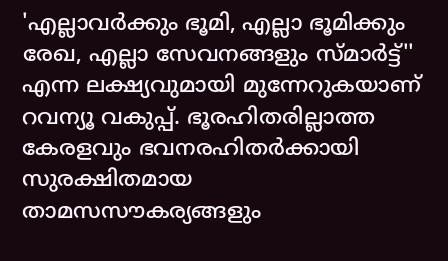'എല്ലാവർക്കും ഭൂമി, എല്ലാ ഭൂമിക്കും രേഖ, എല്ലാ സേവനങ്ങളും സ്മാർട്ട്'' എന്ന ലക്ഷ്യവുമായി മുന്നേറുകയാണ് റവന്യൂ വകുപ്പ്. ഭൂരഹിതരില്ലാത്ത കേരളവും ഭവനരഹിതർക്കായി സുരക്ഷിതമായ താമസസൗകര്യങ്ങളും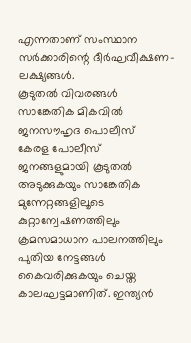എന്നതാണ് സംസ്ഥാന സർക്കാരിന്റെ ദീർഘവീക്ഷണ-ലക്ഷ്യങ്ങൾ.
കൂടുതൽ വിവരങ്ങൾ
സാങ്കേതിക മികവില്‍ ജനസൗഹൃദ പൊലീസ്‌
കേരള പോലീസ് ജനങ്ങളുമായി കൂടുതൽ അടുക്കുകയും സാങ്കേതിക മുന്നേറ്റങ്ങളിലൂടെ കുറ്റാന്വേഷണത്തിലും ക്രമസമാധാന പാലനത്തിലും പുതിയ നേട്ടങ്ങൾ കൈവരിക്കുകയും ചെയ്ത കാലഘട്ടമാണിത്. ഇന്ത്യൻ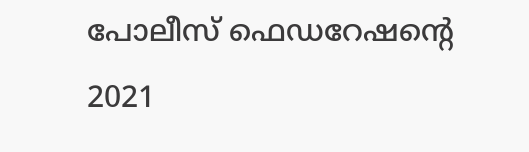പോലീസ് ഫെഡറേഷന്റെ 2021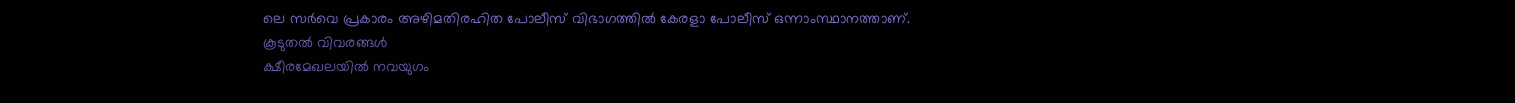ലെ സർവെ പ്രകാരം അഴിമതിരഹിത പോലീസ് വിഭാഗത്തിൽ കേരളാ പോലീസ് ഒന്നാംസ്ഥാനത്താണ്.
കൂടുതൽ വിവരങ്ങൾ
ക്ഷീരമേഖലയില്‍ നവയുഗം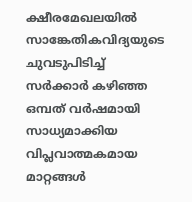ക്ഷീരമേഖലയിൽ സാങ്കേതികവിദ്യയുടെ ചുവടുപിടിച്ച് സർക്കാർ കഴിഞ്ഞ ഒമ്പത് വർഷമായി സാധ്യമാക്കിയ വിപ്ലവാത്മകമായ മാറ്റങ്ങൾ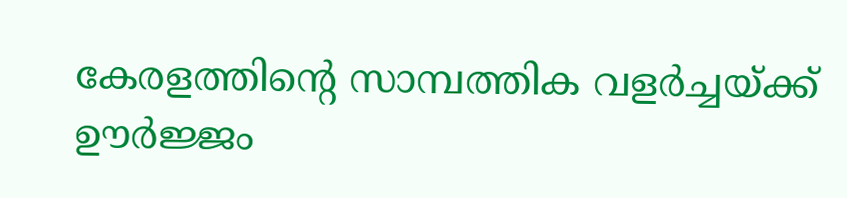കേരളത്തിന്റെ സാമ്പത്തിക വളർച്ചയ്ക്ക് ഊർജ്ജം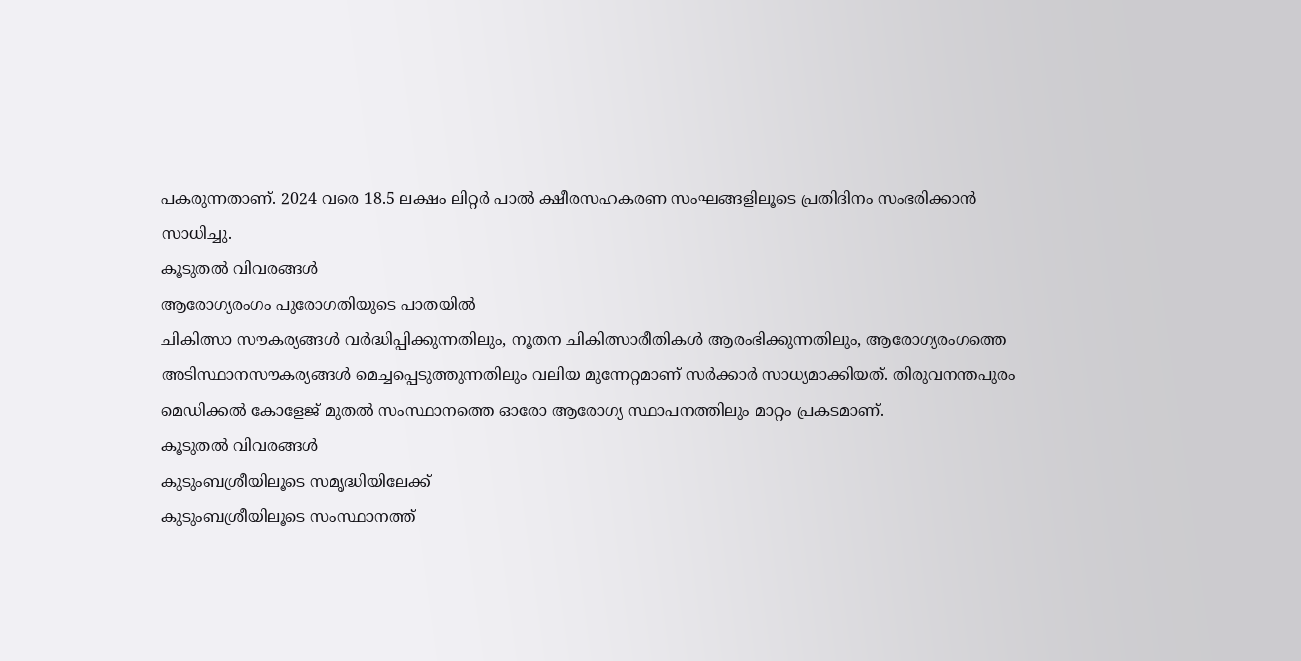പകരുന്നതാണ്. 2024 വരെ 18.5 ലക്ഷം ലിറ്റർ പാൽ ക്ഷീരസഹകരണ സംഘങ്ങളിലൂടെ പ്രതിദിനം സംഭരിക്കാൻ സാധിച്ചു.
കൂടുതൽ വിവരങ്ങൾ
ആരോഗ്യരംഗം പുരോഗതിയുടെ പാതയിൽ
ചികിത്സാ സൗകര്യങ്ങൾ വർദ്ധിപ്പിക്കുന്നതിലും, നൂതന ചികിത്സാരീതികൾ ആരംഭിക്കുന്നതിലും, ആരോഗ്യരംഗത്തെ അടിസ്ഥാനസൗകര്യങ്ങൾ മെച്ചപ്പെടുത്തുന്നതിലും വലിയ മുന്നേറ്റമാണ് സർക്കാർ സാധ്യമാക്കിയത്. തിരുവനന്തപുരം മെഡിക്കൽ കോളേജ് മുതൽ സംസ്ഥാനത്തെ ഓരോ ആരോഗ്യ സ്ഥാപനത്തിലും മാറ്റം പ്രകടമാണ്.
കൂടുതൽ വിവരങ്ങൾ
കുടുംബശ്രീയിലൂടെ സമൃദ്ധിയിലേക്ക്‌
കുടുംബശ്രീയിലൂടെ സംസ്ഥാനത്ത്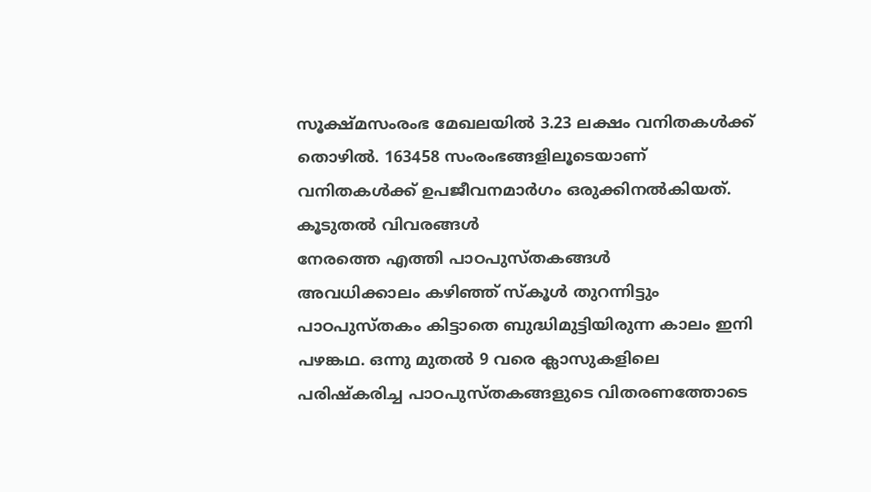സൂക്ഷ്മസംരംഭ മേഖലയിൽ 3.23 ലക്ഷം വനിതകൾക്ക് തൊഴിൽ. 163458 സംരംഭങ്ങളിലൂടെയാണ് വനിതകൾക്ക് ഉപജീവനമാർഗം ഒരുക്കിനൽകിയത്.
കൂടുതൽ വിവരങ്ങൾ
നേരത്തെ എത്തി പാഠപുസ്തകങ്ങള്‍
അവധിക്കാലം കഴിഞ്ഞ് സ്‌കൂൾ തുറന്നിട്ടും പാഠപുസ്തകം കിട്ടാതെ ബുദ്ധിമുട്ടിയിരുന്ന കാലം ഇനി പഴങ്കഥ. ഒന്നു മുതൽ 9 വരെ ക്ലാസുകളിലെ പരിഷ്‌കരിച്ച പാഠപുസ്തകങ്ങളുടെ വിതരണത്തോടെ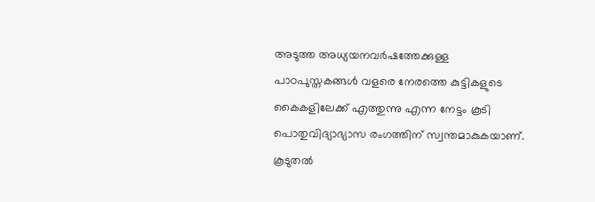അടുത്ത അധ്യയനവർഷത്തേക്കുള്ള പാഠപുസ്തകങ്ങൾ വളരെ നേരത്തെ കുട്ടികളുടെ കൈകളിലേക്ക് എത്തുന്നു എന്ന നേട്ടം കൂടി പൊതുവിദ്യാഭ്യാസ രംഗത്തിന് സ്വന്തമാകുകയാണ്.
കൂടുതൽ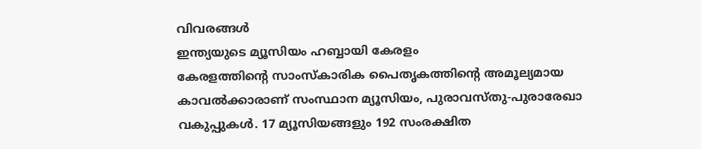വിവരങ്ങൾ
ഇന്ത്യയുടെ മ്യൂസിയം ഹബ്ബായി കേരളം
കേരളത്തിന്റെ സാംസ്‌കാരിക പൈതൃകത്തിന്റെ അമൂല്യമായ കാവൽക്കാരാണ് സംസ്ഥാന മ്യൂസിയം, പുരാവസ്തു-പുരാരേഖാ വകുപ്പുകൾ. 17 മ്യൂസിയങ്ങളും 192 സംരക്ഷിത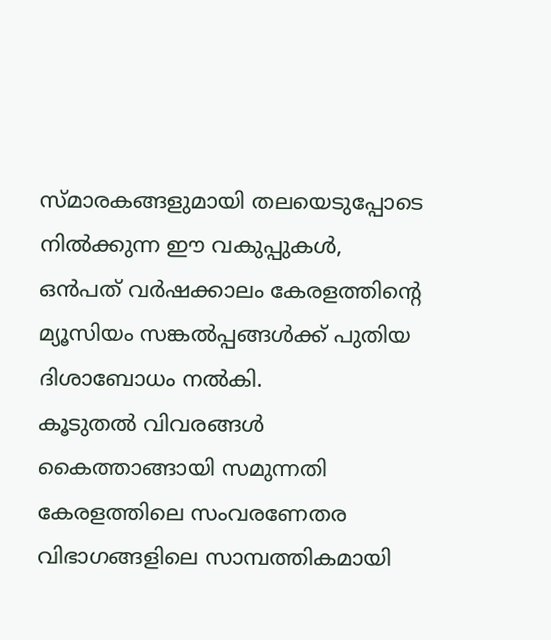സ്മാരകങ്ങളുമായി തലയെടുപ്പോടെ നിൽക്കുന്ന ഈ വകുപ്പുകൾ, ഒൻപത് വർഷക്കാലം കേരളത്തിന്റെ മ്യൂസിയം സങ്കൽപ്പങ്ങൾക്ക് പുതിയ ദിശാബോധം നൽകി.
കൂടുതൽ വിവരങ്ങൾ
കൈത്താങ്ങായി സമുന്നതി
കേരളത്തിലെ സംവരണേതര വിഭാഗങ്ങളിലെ സാമ്പത്തികമായി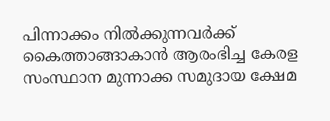പിന്നാക്കം നിൽക്കുന്നവർക്ക് കൈത്താങ്ങാകാൻ ആരംഭിച്ച കേരള സംസ്ഥാന മുന്നാക്ക സമുദായ ക്ഷേമ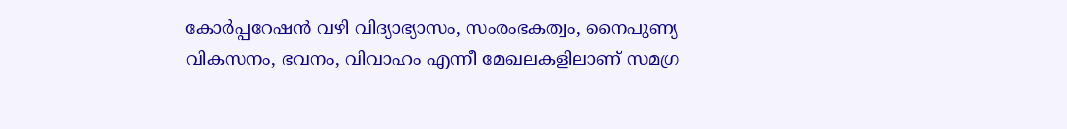കോർപ്പറേഷൻ വഴി വിദ്യാഭ്യാസം, സംരംഭകത്വം, നൈപുണ്യ വികസനം, ഭവനം, വിവാഹം എന്നീ മേഖലകളിലാണ് സമഗ്ര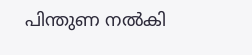പിന്തുണ നൽകി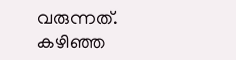വരുന്നത്. കഴിഞ്ഞ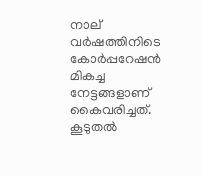നാല് വർഷത്തിനിടെ കോർപ്പറേഷൻ മികച്ച നേട്ടങ്ങളാണ് കൈവരിച്ചത്.
കൂടുതൽ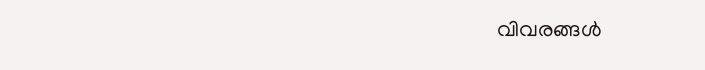വിവരങ്ങൾ